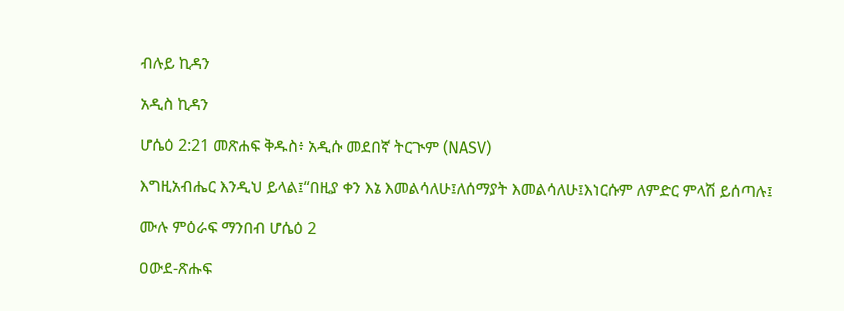ብሉይ ኪዳን

አዲስ ኪዳን

ሆሴዕ 2:21 መጽሐፍ ቅዱስ፥ አዲሱ መደበኛ ትርጒም (NASV)

እግዚአብሔር እንዲህ ይላል፤“በዚያ ቀን እኔ እመልሳለሁ፤ለሰማያት እመልሳለሁ፤እነርሱም ለምድር ምላሽ ይሰጣሉ፤

ሙሉ ምዕራፍ ማንበብ ሆሴዕ 2

ዐውደ-ጽሑፍ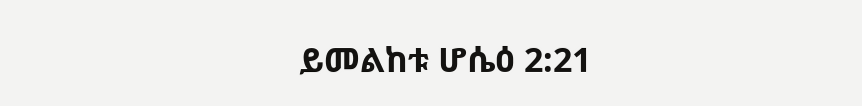ይመልከቱ ሆሴዕ 2:21